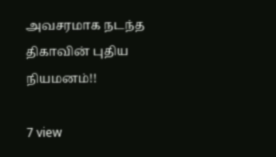அவசரமாக நடந்த திகாவின் புதிய நியமனம்!!

7 view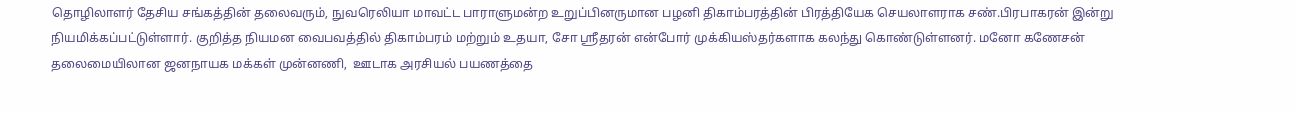தொழிலாளர் தேசிய சங்கத்தின் தலைவரும், நுவரெலியா மாவட்ட பாராளுமன்ற உறுப்பினருமான பழனி திகாம்பரத்தின் பிரத்தியேக செயலாளராக சண்.பிரபாகரன் இன்று நியமிக்கப்பட்டுள்ளார். குறித்த நியமன வைபவத்தில் திகாம்பரம் மற்றும் உதயா, சோ ஸ்ரீதரன் என்போர் முக்கியஸ்தர்களாக கலந்து கொண்டுள்ளனர். மனோ கணேசன் தலைமையிலான ஜனநாயக மக்கள் முன்னணி,  ஊடாக அரசியல் பயணத்தை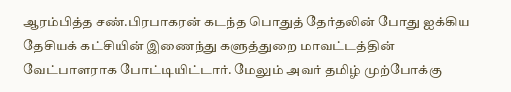ஆரம்பித்த சண்.பிரபாகரன் கடந்த பொதுத் தேர்தலின் போது ஐக்கிய தேசியக் கட்சியின் இணைந்து களுத்துறை மாவட்டத்தின்  வேட்பாளராக போட்டியிட்டார். மேலும் அவர் தமிழ் முற்போக்கு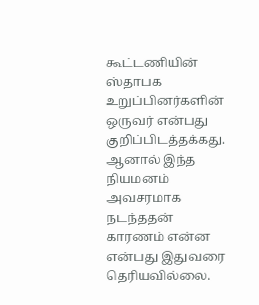கூட்டணியின் ஸ்தாபக உறுப்பினர்களின் ஒருவர் என்பது குறிப்பிடத்தக்கது. ஆனால் இந்த நியமனம் அவசரமாக நடந்ததன் காரணம் என்ன என்பது இதுவரை தெரியவில்லை.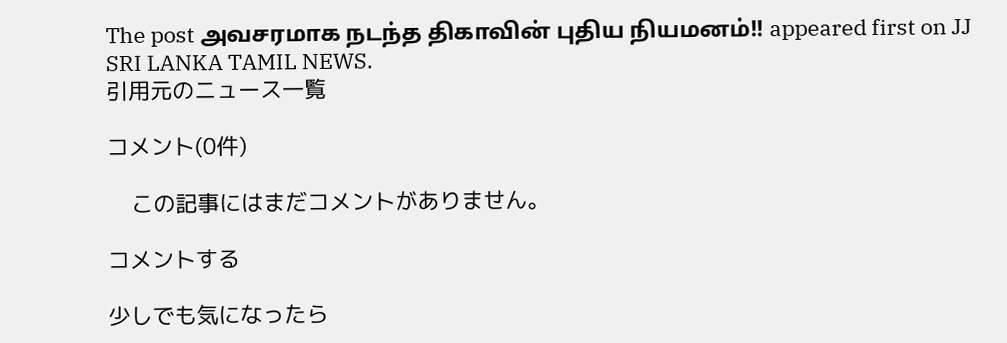The post அவசரமாக நடந்த திகாவின் புதிய நியமனம்!! appeared first on JJ SRI LANKA TAMIL NEWS.
引用元のニュース一覧

コメント(0件)

    この記事にはまだコメントがありません。

コメントする

少しでも気になったら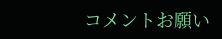コメントお願い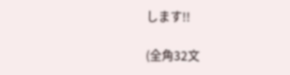します!!

(全角32文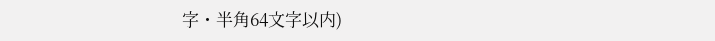字・半角64文字以内)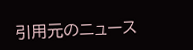引用元のニュース